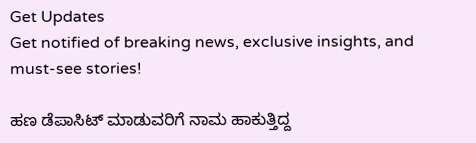Get Updates
Get notified of breaking news, exclusive insights, and must-see stories!

ಹಣ ಡೆಪಾಸಿಟ್ ಮಾಡುವರಿಗೆ ನಾಮ ಹಾಕುತ್ತಿದ್ದ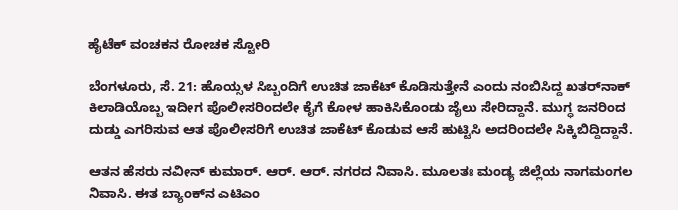ಹೈಟೆಕ್ ವಂಚಕನ ರೋಚಕ ಸ್ಟೋರಿ

ಬೆಂಗಳೂರು, ಸೆ. 21: ಹೊಯ್ಸಳ ಸಿಬ್ಬಂದಿಗೆ ಉಚಿತ ಜಾಕೆಟ್ ಕೊಡಿಸುತ್ತೇನೆ ಎಂದು ನಂಬಿಸಿದ್ದ ಖತರ್‌ನಾಕ್ ಕಿಲಾಡಿಯೊಬ್ಬ ಇದೀಗ ಪೊಲೀಸರಿಂದಲೇ ಕೈಗೆ ಕೋಳ ಹಾಕಿಸಿಕೊಂಡು ಜೈಲು ಸೇರಿದ್ದಾನೆ. ಮುಗ್ಧ ಜನರಿಂದ ದುಡ್ಡು ಎಗರಿಸುವ ಆತ ಪೊಲೀಸರಿಗೆ ಉಚಿತ ಜಾಕೆಟ್ ಕೊಡುವ ಆಸೆ ಹುಟ್ಟಿಸಿ ಅದರಿಂದಲೇ ಸಿಕ್ಕಿಬಿದ್ದಿದ್ದಾನೆ.

ಆತನ ಹೆಸರು ನವೀನ್ ಕುಮಾರ್. ಆರ್. ಆರ್. ನಗರದ ನಿವಾಸಿ. ಮೂಲತಃ ಮಂಡ್ಯ ಜಿಲ್ಲೆಯ ನಾಗಮಂಗಲ ನಿವಾಸಿ. ಈತ ಬ್ಯಾಂಕ್‌ನ ಎಟಿಎಂ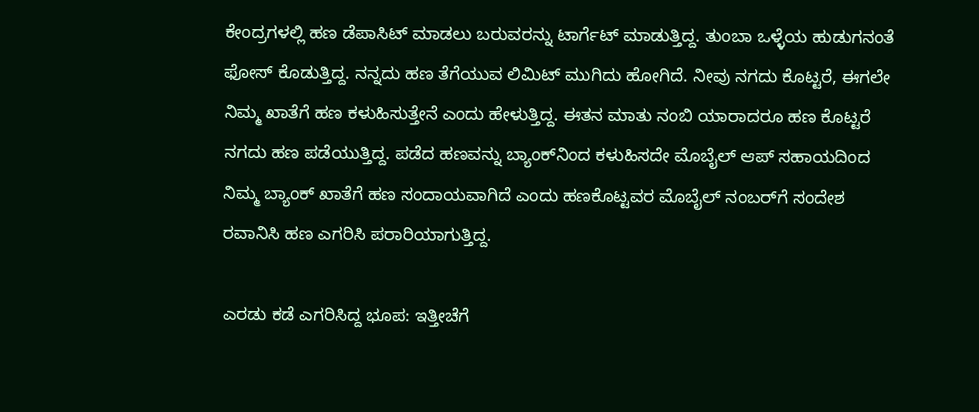ಕೇಂದ್ರಗಳಲ್ಲಿ ಹಣ ಡೆಪಾಸಿಟ್ ಮಾಡಲು ಬರುವರನ್ನು ಟಾರ್ಗೆಟ್ ಮಾಡುತ್ತಿದ್ದ. ತುಂಬಾ ಒಳ್ಳೆಯ ಹುಡುಗನಂತೆ ಫೋಸ್ ಕೊಡುತ್ತಿದ್ದ. ನನ್ನದು ಹಣ ತೆಗೆಯುವ ಲಿಮಿಟ್ ಮುಗಿದು ಹೋಗಿದೆ. ನೀವು ನಗದು ಕೊಟ್ಟರೆ, ಈಗಲೇ ನಿಮ್ಮ ಖಾತೆಗೆ ಹಣ ಕಳುಹಿಸುತ್ತೇನೆ ಎಂದು ಹೇಳುತ್ತಿದ್ದ. ಈತನ ಮಾತು ನಂಬಿ ಯಾರಾದರೂ ಹಣ ಕೊಟ್ಟರೆ ನಗದು ಹಣ ಪಡೆಯುತ್ತಿದ್ದ. ಪಡೆದ ಹಣವನ್ನು ಬ್ಯಾಂಕ್‌ನಿಂದ ಕಳುಹಿಸದೇ ಮೊಬೈಲ್ ಆಪ್ ಸಹಾಯದಿಂದ ನಿಮ್ಮ ಬ್ಯಾಂಕ್ ಖಾತೆಗೆ ಹಣ ಸಂದಾಯವಾಗಿದೆ ಎಂದು ಹಣಕೊಟ್ಟವರ ಮೊಬೈಲ್ ನಂಬರ್‌ಗೆ ಸಂದೇಶ ರವಾನಿಸಿ ಹಣ ಎಗರಿಸಿ ಪರಾರಿಯಾಗುತ್ತಿದ್ದ.

ಎರಡು ಕಡೆ ಎಗರಿಸಿದ್ದ ಭೂಪ: ಇತ್ತೀಚೆಗೆ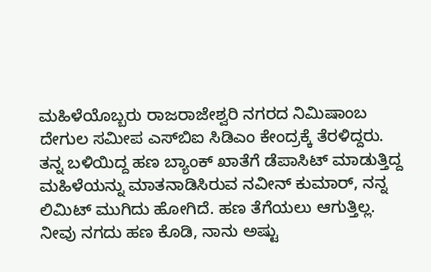ಮಹಿಳೆಯೊಬ್ಬರು ರಾಜರಾಜೇಶ್ವರಿ ನಗರದ ನಿಮಿಷಾಂಬ ದೇಗುಲ ಸಮೀಪ ಎಸ್‌ಬಿಐ ಸಿಡಿಎಂ ಕೇಂದ್ರಕ್ಕೆ ತೆರಳಿದ್ದರು. ತನ್ನ ಬಳಿಯಿದ್ದ ಹಣ ಬ್ಯಾಂಕ್ ಖಾತೆಗೆ ಡೆಪಾಸಿಟ್ ಮಾಡುತ್ತಿದ್ದ ಮಹಿಳೆಯನ್ನು ಮಾತನಾಡಿಸಿರುವ ನವೀನ್ ಕುಮಾರ್, ನನ್ನ ಲಿಮಿಟ್ ಮುಗಿದು ಹೋಗಿದೆ. ಹಣ ತೆಗೆಯಲು ಆಗುತ್ತಿಲ್ಲ. ನೀವು ನಗದು ಹಣ ಕೊಡಿ, ನಾನು ಅಷ್ಟು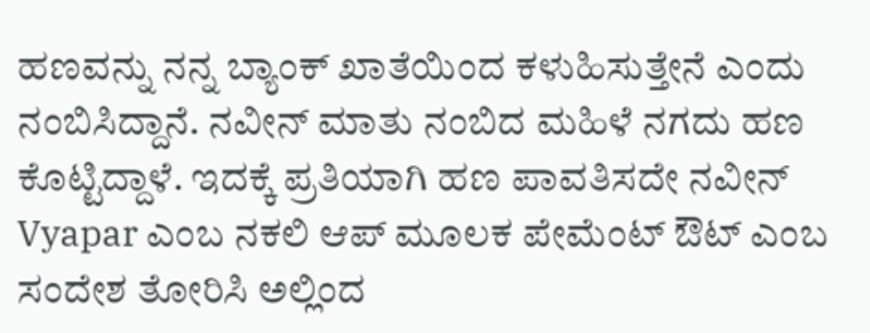ಹಣವನ್ನು ನನ್ನ ಬ್ಯಾಂಕ್ ಖಾತೆಯಿಂದ ಕಳುಹಿಸುತ್ತೇನೆ ಎಂದು ನಂಬಿಸಿದ್ದಾನೆ. ನವೀನ್ ಮಾತು ನಂಬಿದ ಮಹಿಳೆ ನಗದು ಹಣ ಕೊಟ್ಟಿದ್ದಾಳೆ. ಇದಕ್ಕೆ ಪ್ರತಿಯಾಗಿ ಹಣ ಪಾವತಿಸದೇ ನವೀನ್ Vyapar ಎಂಬ ನಕಲಿ ಆಪ್ ಮೂಲಕ ಪೇಮೆಂಟ್ ಔಟ್ ಎಂಬ ಸಂದೇಶ ತೋರಿಸಿ ಅಲ್ಲಿಂದ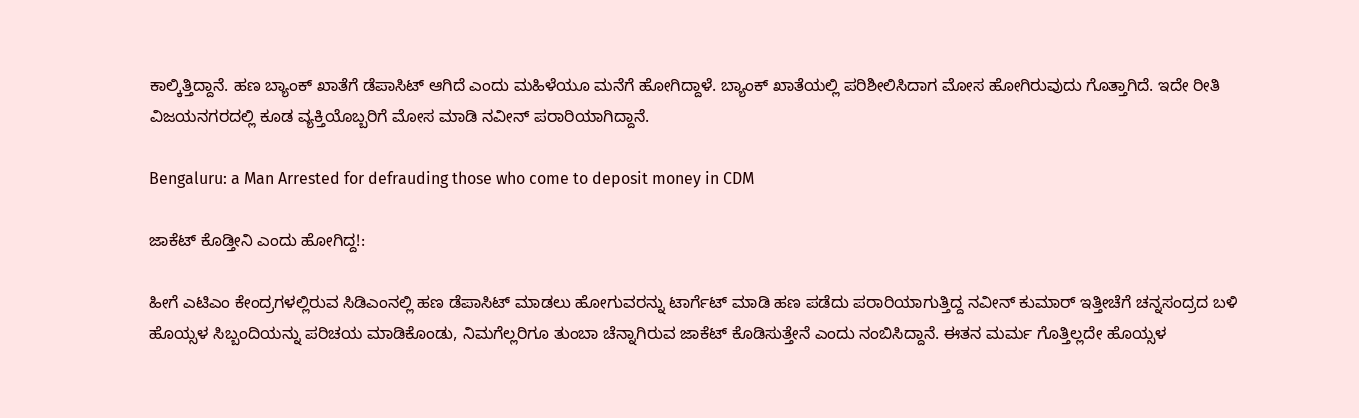ಕಾಲ್ಕಿತ್ತಿದ್ದಾನೆ. ಹಣ ಬ್ಯಾಂಕ್ ಖಾತೆಗೆ ಡೆಪಾಸಿಟ್ ಆಗಿದೆ ಎಂದು ಮಹಿಳೆಯೂ ಮನೆಗೆ ಹೋಗಿದ್ದಾಳೆ. ಬ್ಯಾಂಕ್ ಖಾತೆಯಲ್ಲಿ ಪರಿಶೀಲಿಸಿದಾಗ ಮೋಸ ಹೋಗಿರುವುದು ಗೊತ್ತಾಗಿದೆ. ಇದೇ ರೀತಿ ವಿಜಯನಗರದಲ್ಲಿ ಕೂಡ ವ್ಯಕ್ತಿಯೊಬ್ಬರಿಗೆ ಮೋಸ ಮಾಡಿ ನವೀನ್ ಪರಾರಿಯಾಗಿದ್ದಾನೆ.

Bengaluru: a Man Arrested for defrauding those who come to deposit money in CDM

ಜಾಕೆಟ್ ಕೊಡ್ತೀನಿ ಎಂದು ಹೋಗಿದ್ದ!:

ಹೀಗೆ ಎಟಿಎಂ ಕೇಂದ್ರಗಳಲ್ಲಿರುವ ಸಿಡಿಎಂನಲ್ಲಿ ಹಣ ಡೆಪಾಸಿಟ್ ಮಾಡಲು ಹೋಗುವರನ್ನು ಟಾರ್ಗೆಟ್ ಮಾಡಿ ಹಣ ಪಡೆದು ಪರಾರಿಯಾಗುತ್ತಿದ್ದ ನವೀನ್ ಕುಮಾರ್ ಇತ್ತೀಚೆಗೆ ಚನ್ನಸಂದ್ರದ ಬಳಿ ಹೊಯ್ಸಳ ಸಿಬ್ಬಂದಿಯನ್ನು ಪರಿಚಯ ಮಾಡಿಕೊಂಡು, ನಿಮಗೆಲ್ಲರಿಗೂ ತುಂಬಾ ಚೆನ್ನಾಗಿರುವ ಜಾಕೆಟ್ ಕೊಡಿಸುತ್ತೇನೆ ಎಂದು ನಂಬಿಸಿದ್ದಾನೆ. ಈತನ ಮರ್ಮ ಗೊತ್ತಿಲ್ಲದೇ ಹೊಯ್ಸಳ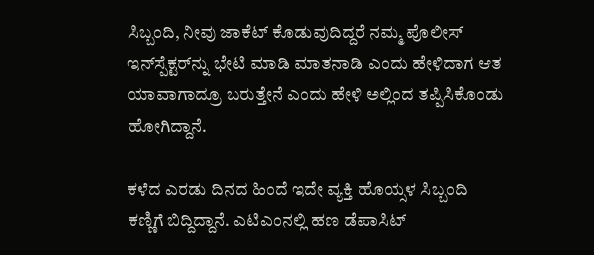ಸಿಬ್ಬಂದಿ, ನೀವು ಜಾಕೆಟ್ ಕೊಡುವುದಿದ್ದರೆ ನಮ್ಮ ಪೊಲೀಸ್ ಇನ್‌ಸ್ಪೆಕ್ಟರ್‌ನ್ನು ಭೇಟಿ ಮಾಡಿ ಮಾತನಾಡಿ ಎಂದು ಹೇಳಿದಾಗ ಆತ ಯಾವಾಗಾದ್ರೂ ಬರುತ್ತೇನೆ ಎಂದು ಹೇಳಿ ಅಲ್ಲಿಂದ ತಪ್ಪಿಸಿಕೊಂಡು ಹೋಗಿದ್ದಾನೆ.

ಕಳೆದ ಎರಡು ದಿನದ ಹಿಂದೆ ಇದೇ ವ್ಯಕ್ತಿ ಹೊಯ್ಸಳ ಸಿಬ್ಬಂದಿ ಕಣ್ಣಿಗೆ ಬಿದ್ದಿದ್ದಾನೆ. ಎಟಿಎಂನಲ್ಲಿ ಹಣ ಡೆಪಾಸಿಟ್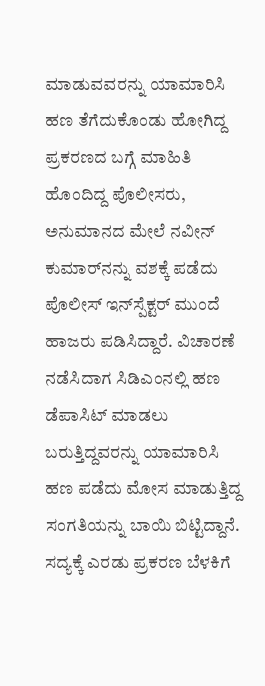ಮಾಡುವವರನ್ನು ಯಾಮಾರಿಸಿ ಹಣ ತೆಗೆದುಕೊಂಡು ಹೋಗಿದ್ದ ಪ್ರಕರಣದ ಬಗ್ಗೆ ಮಾಹಿತಿ ಹೊಂದಿದ್ದ ಪೊಲೀಸರು, ಅನುಮಾನದ ಮೇಲೆ ನವೀನ್ ಕುಮಾರ್‌ನನ್ನು ವಶಕ್ಕೆ ಪಡೆದು ಪೊಲೀಸ್ ಇನ್‌ಸ್ಪೆಕ್ಟರ್ ಮುಂದೆ ಹಾಜರು ಪಡಿಸಿದ್ದಾರೆ. ವಿಚಾರಣೆ ನಡೆಸಿದಾಗ ಸಿಡಿಎಂನಲ್ಲಿ ಹಣ ಡೆಪಾಸಿಟ್ ಮಾಡಲು ಬರುತ್ತಿದ್ದವರನ್ನು ಯಾಮಾರಿಸಿ ಹಣ ಪಡೆದು ಮೋಸ ಮಾಡುತ್ತಿದ್ದ ಸಂಗತಿಯನ್ನು ಬಾಯಿ ಬಿಟ್ಟಿದ್ದಾನೆ. ಸದ್ಯಕ್ಕೆ ಎರಡು ಪ್ರಕರಣ ಬೆಳಕಿಗೆ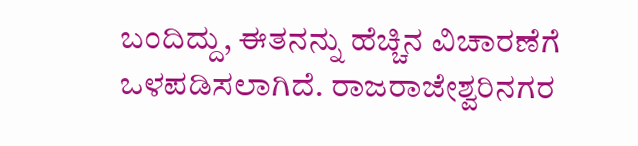ಬಂದಿದ್ದು, ಈತನನ್ನು ಹೆಚ್ಚಿನ ವಿಚಾರಣೆಗೆ ಒಳಪಡಿಸಲಾಗಿದೆ. ರಾಜರಾಜೇಶ್ವರಿನಗರ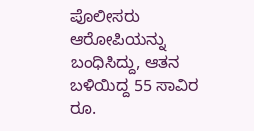ಪೊಲೀಸರು ಆರೋಪಿಯನ್ನು ಬಂಧಿಸಿದ್ದು, ಆತನ ಬಳಿಯಿದ್ದ 55 ಸಾವಿರ ರೂ.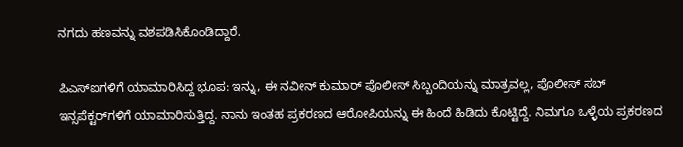ನಗದು ಹಣವನ್ನು ವಶಪಡಿಸಿಕೊಂಡಿದ್ದಾರೆ.

ಪಿಎಸ್ಐಗಳಿಗೆ ಯಾಮಾರಿಸಿದ್ದ ಭೂಪ: ಇನ್ನು, ಈ ನವೀನ್ ಕುಮಾರ್ ಪೊಲೀಸ್ ಸಿಬ್ಬಂದಿಯನ್ನು ಮಾತ್ರವಲ್ಲ, ಪೊಲೀಸ್ ಸಬ್‌ ಇನ್ಸಪೆಕ್ಟರ್‌ಗಳಿಗೆ ಯಾಮಾರಿಸುತ್ತಿದ್ದ. ನಾನು ಇಂತಹ ಪ್ರಕರಣದ ಆರೋಪಿಯನ್ನು ಈ ಹಿಂದೆ ಹಿಡಿದು ಕೊಟ್ಟಿದ್ದೆ. ನಿಮಗೂ ಒಳ್ಳೆಯ ಪ್ರಕರಣದ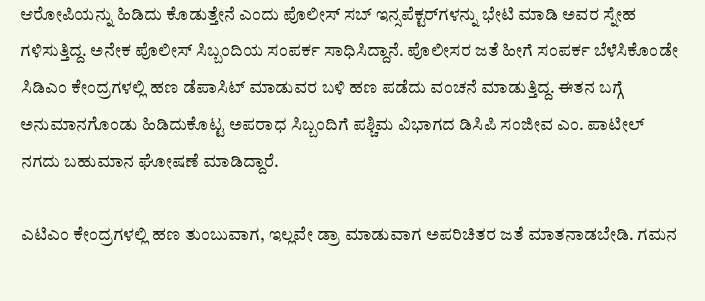ಆರೋಪಿಯನ್ನು ಹಿಡಿದು ಕೊಡುತ್ತೇನೆ ಎಂದು ಪೊಲೀಸ್ ಸಬ್‌ ಇನ್ಸಪೆಕ್ಟರ್‌ಗಳನ್ನು ಭೇಟಿ ಮಾಡಿ ಅವರ ಸ್ನೇಹ ಗಳಿಸುತ್ತಿದ್ದ. ಅನೇಕ ಪೊಲೀಸ್ ಸಿಬ್ಬಂದಿಯ ಸಂಪರ್ಕ ಸಾಧಿಸಿದ್ದಾನೆ. ಪೊಲೀಸರ ಜತೆ ಹೀಗೆ ಸಂಪರ್ಕ ಬೆಳೆಸಿಕೊಂಡೇ ಸಿಡಿಎಂ ಕೇಂದ್ರಗಳಲ್ಲಿ ಹಣ ಡೆಪಾಸಿಟ್ ಮಾಡುವರ ಬಳಿ ಹಣ ಪಡೆದು ವಂಚನೆ ಮಾಡುತ್ತಿದ್ದ. ಈತನ ಬಗ್ಗೆ ಅನುಮಾನಗೊಂಡು ಹಿಡಿದುಕೊಟ್ಟ ಅಪರಾಧ ಸಿಬ್ಬಂದಿಗೆ ಪಶ್ಚಿಮ ವಿಭಾಗದ ಡಿಸಿಪಿ ಸಂಜೀವ ಎಂ. ಪಾಟೀಲ್ ನಗದು ಬಹುಮಾನ ಘೋಷಣೆ ಮಾಡಿದ್ದಾರೆ.

ಎಟಿಎಂ ಕೇಂದ್ರಗಳಲ್ಲಿ ಹಣ ತುಂಬುವಾಗ, ಇಲ್ಲವೇ ಡ್ರಾ ಮಾಡುವಾಗ ಅಪರಿಚಿತರ ಜತೆ ಮಾತನಾಡಬೇಡಿ. ಗಮನ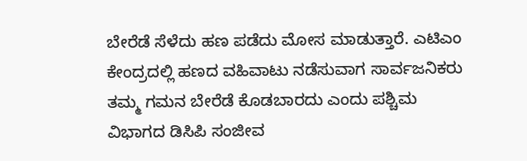ಬೇರೆಡೆ ಸೆಳೆದು ಹಣ ಪಡೆದು ಮೋಸ ಮಾಡುತ್ತಾರೆ. ಎಟಿಎಂ ಕೇಂದ್ರದಲ್ಲಿ ಹಣದ ವಹಿವಾಟು ನಡೆಸುವಾಗ ಸಾರ್ವಜನಿಕರು ತಮ್ಮ ಗಮನ ಬೇರೆಡೆ ಕೊಡಬಾರದು ಎಂದು ಪಶ್ಚಿಮ ವಿಭಾಗದ ಡಿಸಿಪಿ ಸಂಜೀವ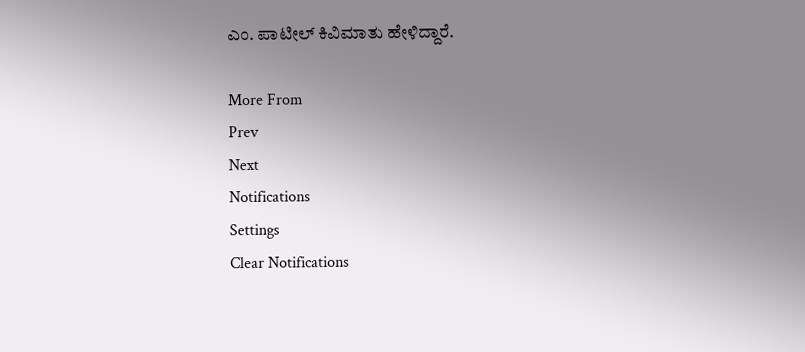ಎಂ. ಪಾಟೀಲ್ ಕಿವಿಮಾತು ಹೇಳಿದ್ದಾರೆ.

More From
Prev
Next
Notifications
Settings
Clear Notifications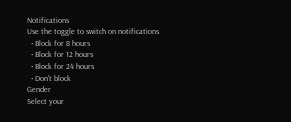Notifications
Use the toggle to switch on notifications
  • Block for 8 hours
  • Block for 12 hours
  • Block for 24 hours
  • Don't block
Gender
Select your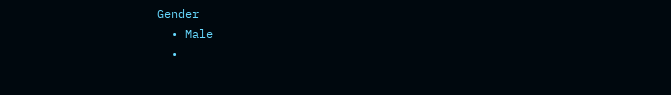Gender
  • Male
  •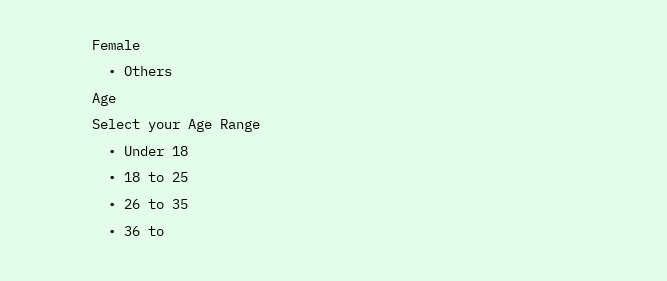Female
  • Others
Age
Select your Age Range
  • Under 18
  • 18 to 25
  • 26 to 35
  • 36 to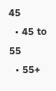45
  • 45 to 55
  • 55+